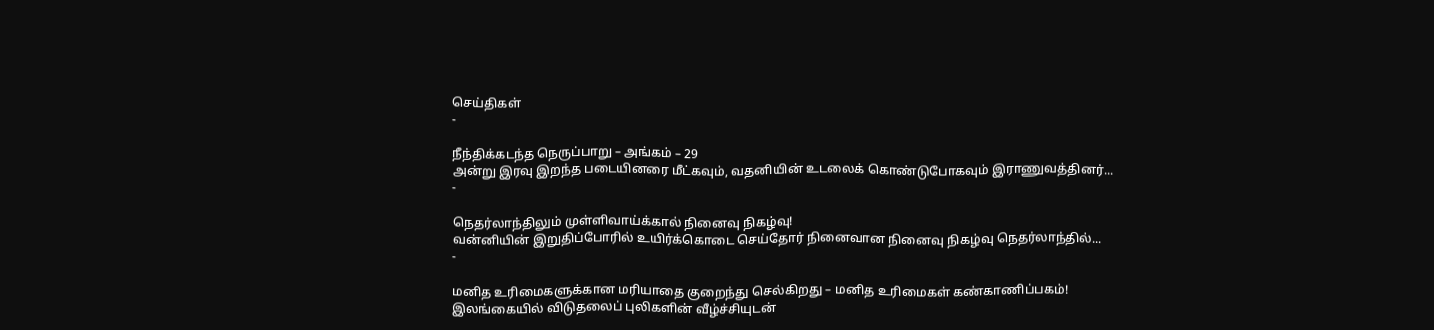செய்திகள்
-

நீந்திக்கடந்த நெருப்பாறு – அங்கம் – 29
அன்று இரவு இறந்த படையினரை மீட்கவும், வதனியின் உடலைக் கொண்டுபோகவும் இராணுவத்தினர்...
-

நெதர்லாந்திலும் முள்ளிவாய்க்கால் நினைவு நிகழ்வு!
வன்னியின் இறுதிப்போரில் உயிர்க்கொடை செய்தோர் நினைவான நினைவு நிகழ்வு நெதர்லாந்தில்...
-

மனித உரிமைகளுக்கான மரியாதை குறைந்து செல்கிறது – மனித உரிமைகள் கண்காணிப்பகம்!
இலங்கையில் விடுதலைப் புலிகளின் வீழ்ச்சியுடன்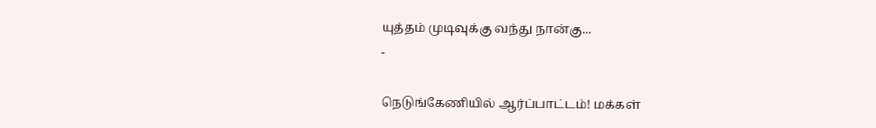யுத்தம் முடிவுக்கு வந்து நான்கு...
-

நெடுங்கேணியில் ஆர்ப்பாட்டம்! மக்கள்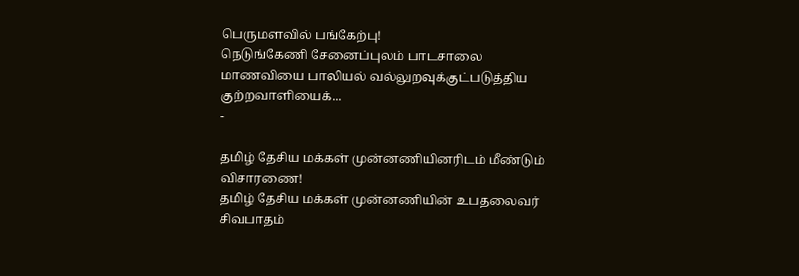பெருமளவில் பங்கேற்பு!
நெடுங்கேணி சேனைப்புலம் பாடசாலை மாணவியை பாலியல் வல்லுறவுக்குட்படுத்திய குற்றவாளியைக்...
-

தமிழ் தேசிய மக்கள் முன்னணியினரிடம் மீண்டும் விசாரணை!
தமிழ் தேசிய மக்கள் முன்னணியின் உபதலைவர் சிவபாதம்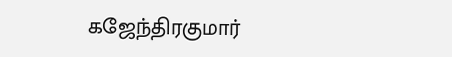கஜேந்திரகுமார்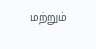மற்றும்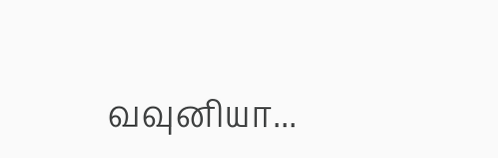வவுனியா...